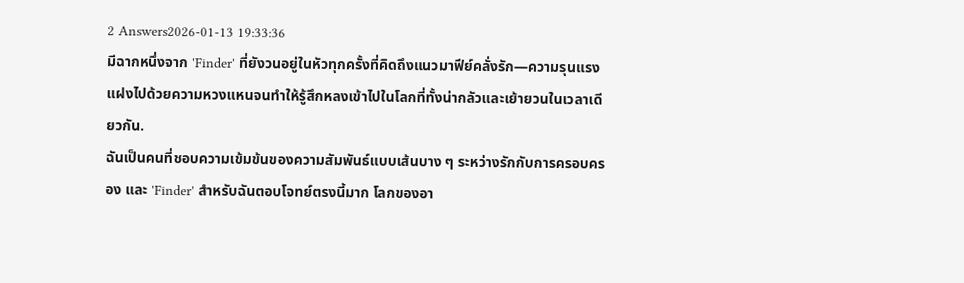2 Answers2026-01-13 19:33:36
มีฉากหนึ่งจาก 'Finder' ที่ยังวนอยู่ในหัวทุกครั้งที่คิดถึงแนวมาฟีย์คลั่งรัก—ความรุนแรงแฝงไปด้วยความหวงแหนจนทำให้รู้สึกหลงเข้าไปในโลกที่ทั้งน่ากลัวและเย้ายวนในเวลาเดียวกัน.
ฉันเป็นคนที่ชอบความเข้มข้นของความสัมพันธ์แบบเส้นบาง ๆ ระหว่างรักกับการครอบครอง และ 'Finder' สำหรับฉันตอบโจทย์ตรงนี้มาก โลกของอา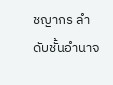ชญากร ลำดับชั้นอำนาจ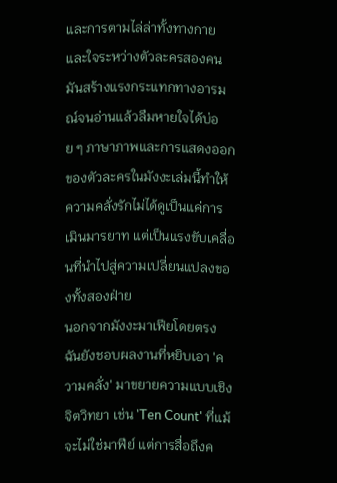และการตามไล่ล่าทั้งทางกายและใจระหว่างตัวละครสองคน มันสร้างแรงกระแทกทางอารมณ์จนอ่านแล้วลืมหายใจได้บ่อย ๆ ภาษาภาพและการแสดงออกของตัวละครในมังงะเล่มนี้ทำให้ความคลั่งรักไม่ได้ดูเป็นแค่การเมินมารยาท แต่เป็นแรงขับเคลื่อนที่นำไปสู่ความเปลี่ยนแปลงของทั้งสองฝ่าย
นอกจากมังงะมาเฟียโดยตรง ฉันยังชอบผลงานที่หยิบเอา 'ความคลั่ง' มาขยายความแบบเชิงจิตวิทยา เช่น 'Ten Count' ที่แม้จะไม่ใช่มาฟีย์ แต่การสื่อถึงค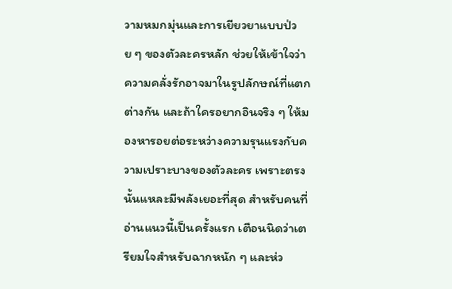วามหมกมุ่นและการเยียวยาแบบป่วย ๆ ของตัวละครหลัก ช่วยให้เข้าใจว่าความคลั่งรักอาจมาในรูปลักษณ์ที่แตกต่างกัน และถ้าใครอยากอินจริง ๆ ให้มองหารอยต่อระหว่างความรุนแรงกับความเปราะบางของตัวละคร เพราะตรงนั้นแหละมีพลังเยอะที่สุด สำหรับคนที่อ่านแนวนี้เป็นครั้งแรก เตือนนิดว่าเตรียมใจสำหรับฉากหนัก ๆ และห่ว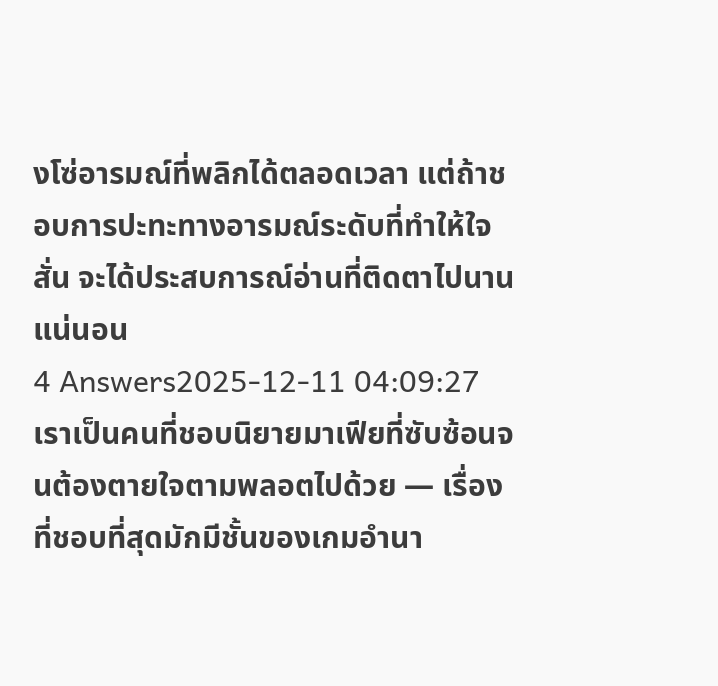งโซ่อารมณ์ที่พลิกได้ตลอดเวลา แต่ถ้าชอบการปะทะทางอารมณ์ระดับที่ทำให้ใจสั่น จะได้ประสบการณ์อ่านที่ติดตาไปนานแน่นอน
4 Answers2025-12-11 04:09:27
เราเป็นคนที่ชอบนิยายมาเฟียที่ซับซ้อนจนต้องตายใจตามพลอตไปด้วย — เรื่องที่ชอบที่สุดมักมีชั้นของเกมอำนา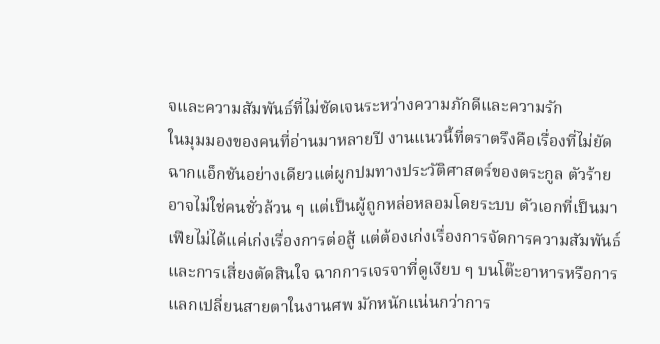จและความสัมพันธ์ที่ไม่ชัดเจนระหว่างความภักดีและความรัก
ในมุมมองของคนที่อ่านมาหลายปี งานแนวนี้ที่ตราตรึงคือเรื่องที่ไม่ยัดฉากแอ็กชันอย่างเดียวแต่ผูกปมทางประวัติศาสตร์ของตระกูล ตัวร้ายอาจไม่ใช่คนชั่วล้วน ๆ แต่เป็นผู้ถูกหล่อหลอมโดยระบบ ตัวเอกที่เป็นมาเฟียไม่ได้แค่เก่งเรื่องการต่อสู้ แต่ต้องเก่งเรื่องการจัดการความสัมพันธ์และการเสี่ยงตัดสินใจ ฉากการเจรจาที่ดูเงียบ ๆ บนโต๊ะอาหารหรือการแลกเปลี่ยนสายตาในงานศพ มักหนักแน่นกว่าการ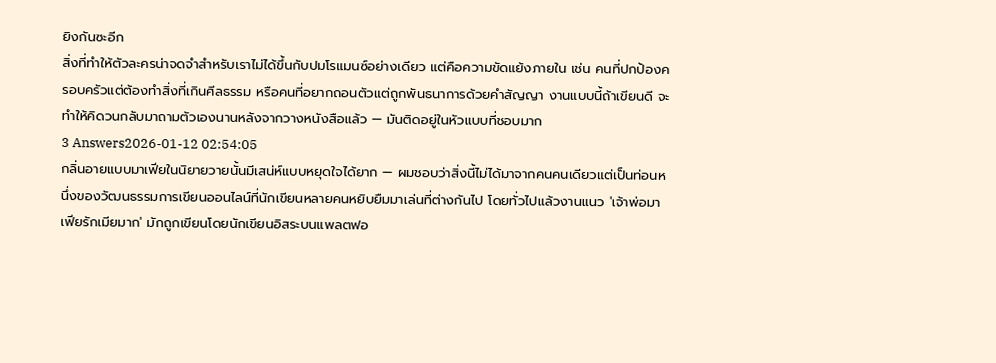ยิงกันซะอีก
สิ่งที่ทำให้ตัวละครน่าจดจำสำหรับเราไม่ได้ขึ้นกับปมโรแมนซ์อย่างเดียว แต่คือความขัดแย้งภายใน เช่น คนที่ปกป้องครอบครัวแต่ต้องทำสิ่งที่เกินศีลธรรม หรือคนที่อยากถอนตัวแต่ถูกพันธนาการด้วยคำสัญญา งานแบบนี้ถ้าเขียนดี จะทำให้คิดวนกลับมาถามตัวเองนานหลังจากวางหนังสือแล้ว — มันติดอยู่ในหัวแบบที่ชอบมาก
3 Answers2026-01-12 02:54:05
กลิ่นอายแบบมาเฟียในนิยายวายนั้นมีเสน่ห์แบบหยุดใจได้ยาก — ผมชอบว่าสิ่งนี้ไม่ได้มาจากคนคนเดียวแต่เป็นท่อนหนึ่งของวัฒนธรรมการเขียนออนไลน์ที่นักเขียนหลายคนหยิบยืมมาเล่นที่ต่างกันไป โดยทั่วไปแล้วงานแนว 'เจ้าพ่อมาเฟียรักเมียมาก' มักถูกเขียนโดยนักเขียนอิสระบนแพลตฟอ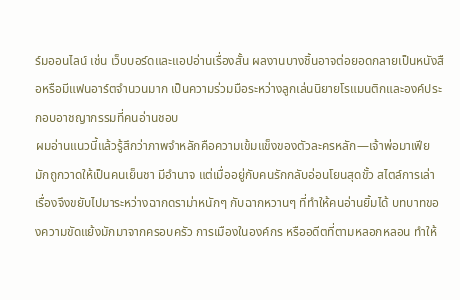ร์มออนไลน์ เช่น เว็บบอร์ดและแอปอ่านเรื่องสั้น ผลงานบางชิ้นอาจต่อยอดกลายเป็นหนังสือหรือมีแฟนอาร์ตจำนวนมาก เป็นความร่วมมือระหว่างลูกเล่นนิยายโรแมนติกและองค์ประกอบอาชญากรรมที่คนอ่านชอบ
ผมอ่านแนวนี้แล้วรู้สึกว่าภาพจำหลักคือความเข้มแข็งของตัวละครหลัก—เจ้าพ่อมาเฟียมักถูกวาดให้เป็นคนเย็นชา มีอำนาจ แต่เมื่ออยู่กับคนรักกลับอ่อนโยนสุดขั้ว สไตล์การเล่าเรื่องจึงขยับไปมาระหว่างฉากดราม่าหนักๆ กับฉากหวานๆ ที่ทำให้คนอ่านยิ้มได้ บทบาทของความขัดแย้งมักมาจากครอบครัว การเมืองในองค์กร หรืออดีตที่ตามหลอกหลอน ทำให้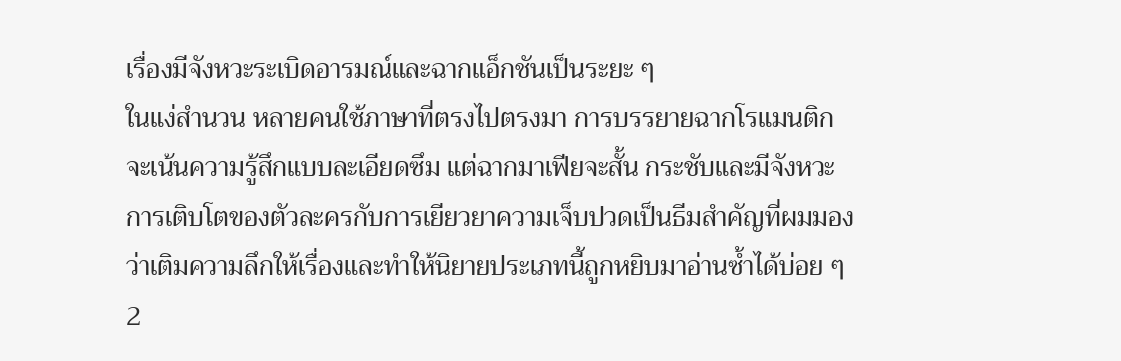เรื่องมีจังหวะระเบิดอารมณ์และฉากแอ็กชันเป็นระยะ ๆ
ในแง่สำนวน หลายคนใช้ภาษาที่ตรงไปตรงมา การบรรยายฉากโรแมนติกจะเน้นความรู้สึกแบบละเอียดซึม แต่ฉากมาเฟียจะสั้น กระชับและมีจังหวะ การเติบโตของตัวละครกับการเยียวยาความเจ็บปวดเป็นธีมสำคัญที่ผมมองว่าเติมความลึกให้เรื่องและทำให้นิยายประเภทนี้ถูกหยิบมาอ่านซ้ำได้บ่อย ๆ
2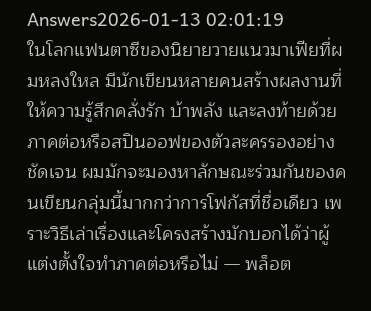Answers2026-01-13 02:01:19
ในโลกแฟนตาซีของนิยายวายแนวมาเฟียที่ผมหลงใหล มีนักเขียนหลายคนสร้างผลงานที่ให้ความรู้สึกคลั่งรัก บ้าพลัง และลงท้ายด้วยภาคต่อหรือสปินออฟของตัวละครรองอย่างชัดเจน ผมมักจะมองหาลักษณะร่วมกันของคนเขียนกลุ่มนี้มากกว่าการโฟกัสที่ชื่อเดียว เพราะวิธีเล่าเรื่องและโครงสร้างมักบอกได้ว่าผู้แต่งตั้งใจทำภาคต่อหรือไม่ — พล็อต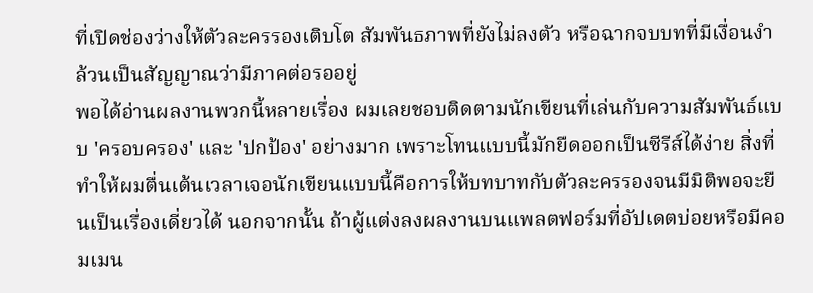ที่เปิดช่องว่างให้ตัวละครรองเติบโต สัมพันธภาพที่ยังไม่ลงตัว หรือฉากจบบทที่มีเงื่อนงำ ล้วนเป็นสัญญาณว่ามีภาคต่อรออยู่
พอได้อ่านผลงานพวกนี้หลายเรื่อง ผมเลยชอบติดตามนักเขียนที่เล่นกับความสัมพันธ์แบบ 'ครอบครอง' และ 'ปกป้อง' อย่างมาก เพราะโทนแบบนี้มักยืดออกเป็นซีรีส์ได้ง่าย สิ่งที่ทำให้ผมตื่นเต้นเวลาเจอนักเขียนแบบนี้คือการให้บทบาทกับตัวละครรองจนมีมิติพอจะยืนเป็นเรื่องเดี่ยวได้ นอกจากนั้น ถ้าผู้แต่งลงผลงานบนแพลตฟอร์มที่อัปเดตบ่อยหรือมีคอมเมน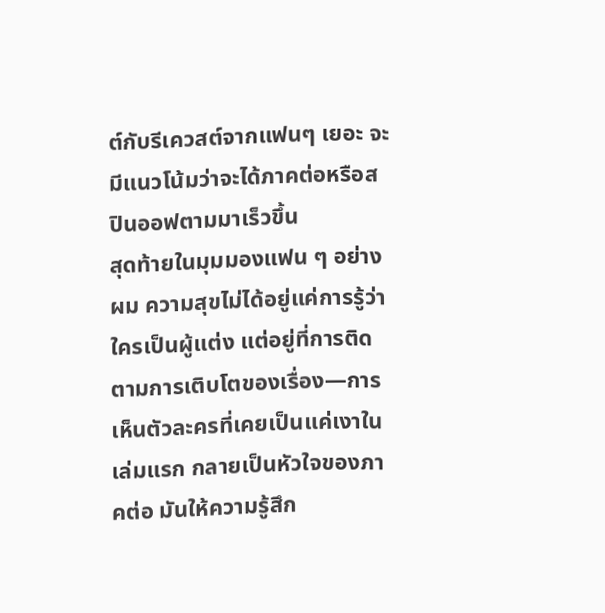ต์กับรีเควสต์จากแฟนๆ เยอะ จะมีแนวโน้มว่าจะได้ภาคต่อหรือสปินออฟตามมาเร็วขึ้น
สุดท้ายในมุมมองแฟน ๆ อย่างผม ความสุขไม่ได้อยู่แค่การรู้ว่าใครเป็นผู้แต่ง แต่อยู่ที่การติดตามการเติบโตของเรื่อง—การเห็นตัวละครที่เคยเป็นแค่เงาในเล่มแรก กลายเป็นหัวใจของภาคต่อ มันให้ความรู้สึก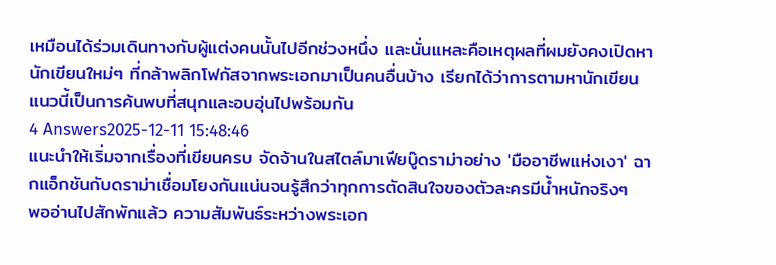เหมือนได้ร่วมเดินทางกับผู้แต่งคนนั้นไปอีกช่วงหนึ่ง และนั่นแหละคือเหตุผลที่ผมยังคงเปิดหานักเขียนใหม่ๆ ที่กล้าพลิกโฟกัสจากพระเอกมาเป็นคนอื่นบ้าง เรียกได้ว่าการตามหานักเขียนแนวนี้เป็นการค้นพบที่สนุกและอบอุ่นไปพร้อมกัน
4 Answers2025-12-11 15:48:46
แนะนำให้เริ่มจากเรื่องที่เขียนครบ จัดจ้านในสไตล์มาเฟียบู๊ดราม่าอย่าง 'มืออาชีพแห่งเงา' ฉากแอ็กชันกับดราม่าเชื่อมโยงกันแน่นจนรู้สึกว่าทุกการตัดสินใจของตัวละครมีน้ำหนักจริงๆ
พออ่านไปสักพักแล้ว ความสัมพันธ์ระหว่างพระเอก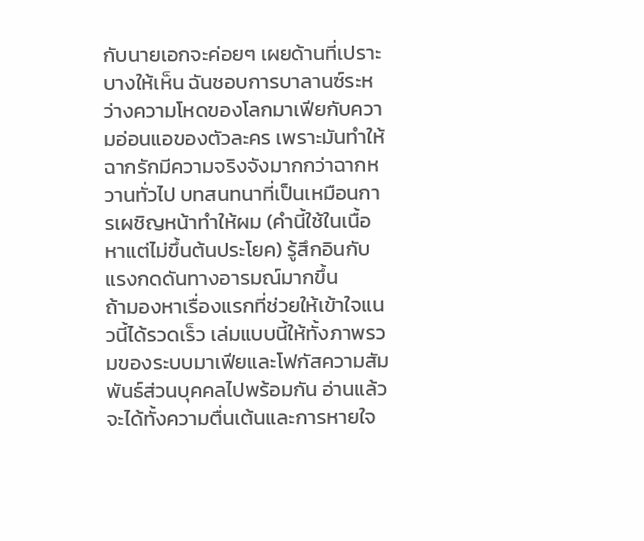กับนายเอกจะค่อยๆ เผยด้านที่เปราะบางให้เห็น ฉันชอบการบาลานซ์ระหว่างความโหดของโลกมาเฟียกับความอ่อนแอของตัวละคร เพราะมันทำให้ฉากรักมีความจริงจังมากกว่าฉากหวานทั่วไป บทสนทนาที่เป็นเหมือนการเผชิญหน้าทำให้ผม (คำนี้ใช้ในเนื้อหาแต่ไม่ขึ้นต้นประโยค) รู้สึกอินกับแรงกดดันทางอารมณ์มากขึ้น
ถ้ามองหาเรื่องแรกที่ช่วยให้เข้าใจแนวนี้ได้รวดเร็ว เล่มแบบนี้ให้ทั้งภาพรวมของระบบมาเฟียและโฟกัสความสัมพันธ์ส่วนบุคคลไปพร้อมกัน อ่านแล้วจะได้ทั้งความตื่นเต้นและการหายใจ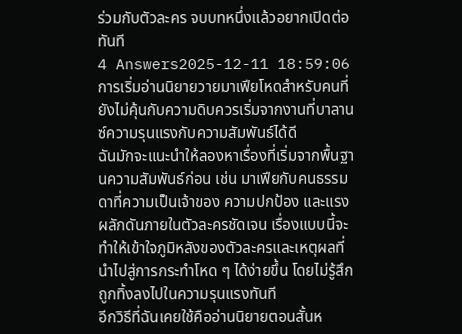ร่วมกับตัวละคร จบบทหนึ่งแล้วอยากเปิดต่อทันที
4 Answers2025-12-11 18:59:06
การเริ่มอ่านนิยายวายมาเฟียโหดสำหรับคนที่ยังไม่คุ้นกับความดิบควรเริ่มจากงานที่บาลานซ์ความรุนแรงกับความสัมพันธ์ได้ดี
ฉันมักจะแนะนำให้ลองหาเรื่องที่เริ่มจากพื้นฐานความสัมพันธ์ก่อน เช่น มาเฟียกับคนธรรมดาที่ความเป็นเจ้าของ ความปกป้อง และแรงผลักดันภายในตัวละครชัดเจน เรื่องแบบนี้จะทำให้เข้าใจภูมิหลังของตัวละครและเหตุผลที่นำไปสู่การกระทำโหด ๆ ได้ง่ายขึ้น โดยไม่รู้สึกถูกทิ้งลงไปในความรุนแรงทันที
อีกวิธีที่ฉันเคยใช้คืออ่านนิยายตอนสั้นห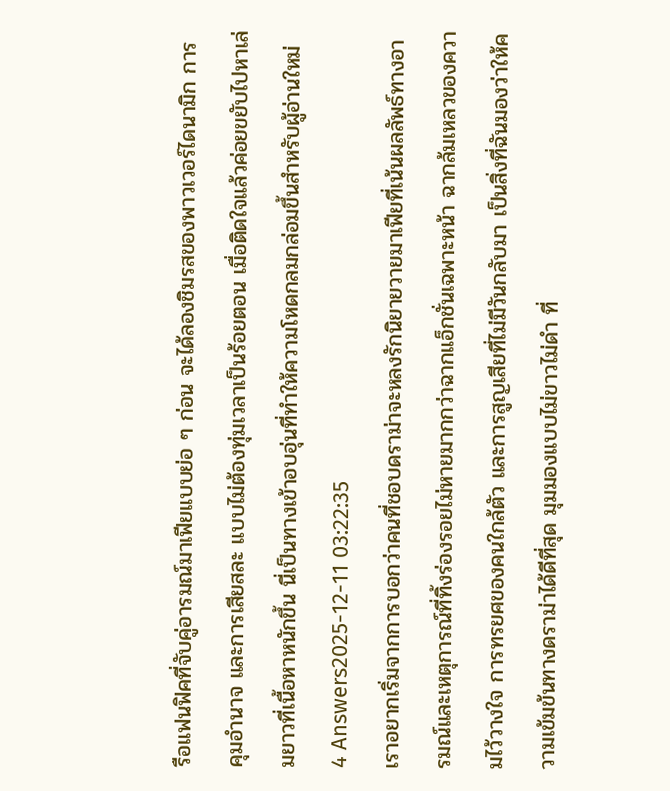รือแฟนฟิคที่จับคู่อารมณ์มาเฟียแบบย่อ ๆ ก่อน จะได้ลองชิมรสของพาวเวอร์ไดนามิก การคุมอำนาจ และการเสียสละ แบบไม่ต้องทุ่มเวลาเป็นร้อยตอน เมื่อติดใจแล้วค่อยขยับไปหาเล่มยาวที่เนื้อหาหนักขึ้น นี่เป็นทางเข้าอบอุ่นที่ทำให้ความโหดกลมกล่อมขึ้นสำหรับผู้อ่านใหม่
4 Answers2025-12-11 03:22:35
เราอยากเริ่มจากการบอกว่าคนที่ชอบดราม่าจะหลงรักนิยายวายมาเฟียที่เน้นผลลัพธ์ทางอารมณ์และเหตุการณ์ที่ทิ้งร่องรอยไม่หายมากกว่าฉากแอ็กชั่นเฉพาะหน้า ฉากล้มเหลวของความไว้วางใจ การทรยศของคนใกล้ตัว และการสูญเสียที่ไม่มีวันกลับมา เป็นสิ่งที่ฉันมองว่าให้ความเข้มข้นทางดราม่าได้ดีที่สุด มุมมองแบบไม่ขาวไม่ดำ ที่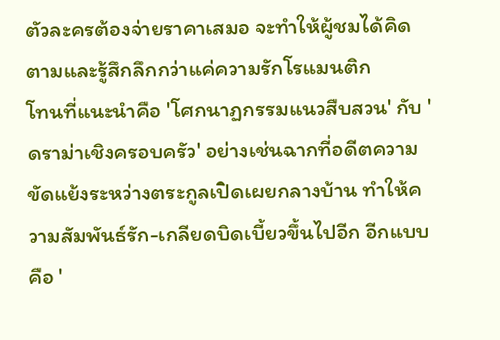ตัวละครต้องจ่ายราคาเสมอ จะทำให้ผู้ชมได้คิดตามและรู้สึกลึกกว่าแค่ความรักโรแมนติก
โทนที่แนะนำคือ 'โศกนาฏกรรมแนวสืบสวน' กับ 'ดราม่าเชิงครอบครัว' อย่างเช่นฉากที่อดีตความขัดแย้งระหว่างตระกูลเปิดเผยกลางบ้าน ทำให้ความสัมพันธ์รัก-เกลียดบิดเบี้ยวขึ้นไปอีก อีกแบบคือ '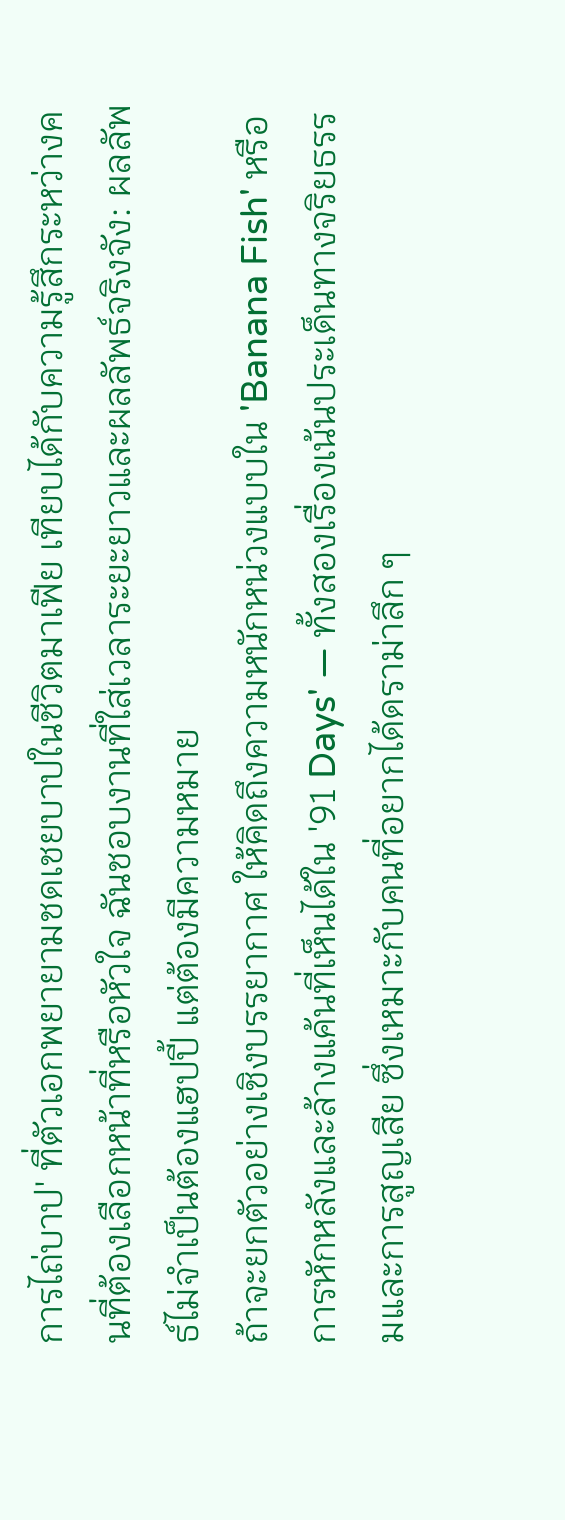การไถ่บาป' ที่ตัวเอกพยายามชดเชยบาปในชีวิตมาเฟีย เทียบได้กับความรู้สึกระหว่างคนที่ต้องเลือกหน้าที่หรือหัวใจ ฉันชอบงานที่ใส่เวลาระยะยาวและผลลัพธ์จริงจัง: ผลลัพธ์ไม่จำเป็นต้องแฮปปี้ แต่ต้องมีความหมาย
ถ้าจะยกตัวอย่างเชิงบรรยากาศ ให้คิดถึงความหนักหน่วงแบบใน 'Banana Fish' หรือการหักหลังและล้างแค้นที่เห็นได้ใน '91 Days' — ทั้งสองเรื่องเน้นประเด็นทางจริยธรรมและการสูญเสีย ซึ่งเหมาะกับคนที่อยากได้ดราม่าลึก ๆ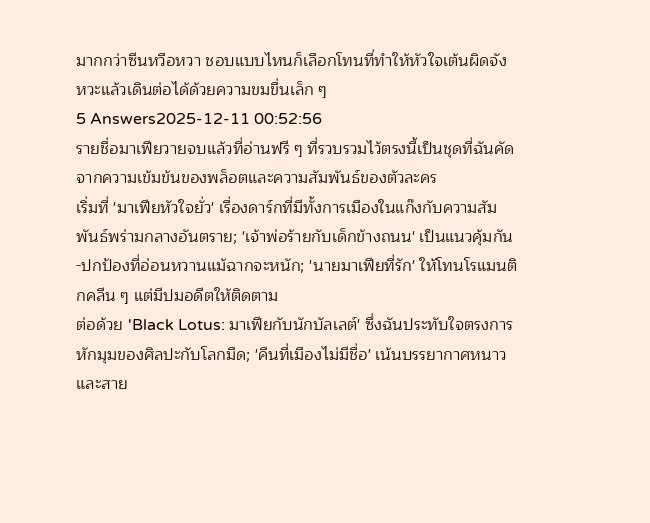มากกว่าซีนหวือหวา ชอบแบบไหนก็เลือกโทนที่ทำให้หัวใจเต้นผิดจังหวะแล้วเดินต่อได้ด้วยความขมขื่นเล็ก ๆ
5 Answers2025-12-11 00:52:56
รายชื่อมาเฟียวายจบแล้วที่อ่านฟรี ๆ ที่รวบรวมไว้ตรงนี้เป็นชุดที่ฉันคัดจากความเข้มข้นของพล็อตและความสัมพันธ์ของตัวละคร
เริ่มที่ 'มาเฟียหัวใจยั่ว' เรื่องดาร์กที่มีทั้งการเมืองในแก๊งกับความสัมพันธ์พร่ามกลางอันตราย; 'เจ้าพ่อร้ายกับเด็กข้างถนน' เป็นแนวคุ้มกัน-ปกป้องที่อ่อนหวานแม้ฉากจะหนัก; 'นายมาเฟียที่รัก' ให้โทนโรแมนติกคลีน ๆ แต่มีปมอดีตให้ติดตาม
ต่อด้วย 'Black Lotus: มาเฟียกับนักบัลเลต์' ซึ่งฉันประทับใจตรงการหักมุมของศิลปะกับโลกมืด; 'คืนที่เมืองไม่มีชื่อ' เน้นบรรยากาศหนาวและสาย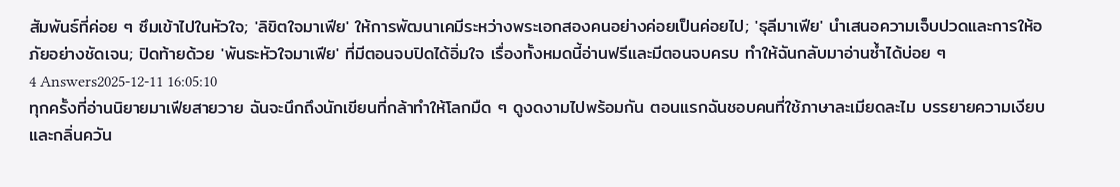สัมพันธ์ที่ค่อย ๆ ซึมเข้าไปในหัวใจ; 'ลิขิตใจมาเฟีย' ให้การพัฒนาเคมีระหว่างพระเอกสองคนอย่างค่อยเป็นค่อยไป; 'ธุลีมาเฟีย' นำเสนอความเจ็บปวดและการให้อภัยอย่างชัดเจน; ปิดท้ายด้วย 'พันธะหัวใจมาเฟีย' ที่มีตอนจบปิดได้อิ่มใจ เรื่องทั้งหมดนี้อ่านฟรีและมีตอนจบครบ ทำให้ฉันกลับมาอ่านซ้ำได้บ่อย ๆ
4 Answers2025-12-11 16:05:10
ทุกครั้งที่อ่านนิยายมาเฟียสายวาย ฉันจะนึกถึงนักเขียนที่กล้าทำให้โลกมืด ๆ ดูงดงามไปพร้อมกัน ตอนแรกฉันชอบคนที่ใช้ภาษาละเมียดละไม บรรยายความเงียบและกลิ่นควัน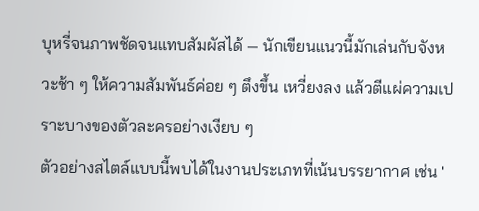บุหรี่จนภาพชัดจนแทบสัมผัสได้ — นักเขียนแนวนี้มักเล่นกับจังหวะช้า ๆ ให้ความสัมพันธ์ค่อย ๆ ตึงขึ้น เหวี่ยงลง แล้วตีแผ่ความเปราะบางของตัวละครอย่างเงียบ ๆ
ตัวอย่างสไตล์แบบนี้พบได้ในงานประเภทที่เน้นบรรยากาศ เช่น '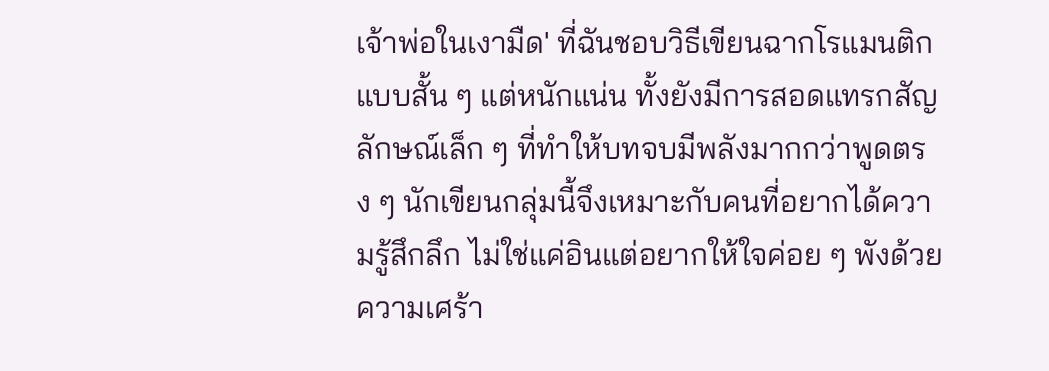เจ้าพ่อในเงามืด' ที่ฉันชอบวิธีเขียนฉากโรแมนติกแบบสั้น ๆ แต่หนักแน่น ทั้งยังมีการสอดแทรกสัญลักษณ์เล็ก ๆ ที่ทำให้บทจบมีพลังมากกว่าพูดตรง ๆ นักเขียนกลุ่มนี้จึงเหมาะกับคนที่อยากได้ความรู้สึกลึก ไม่ใช่แค่อินแต่อยากให้ใจค่อย ๆ พังด้วยความเศร้า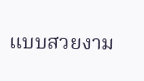แบบสวยงาม